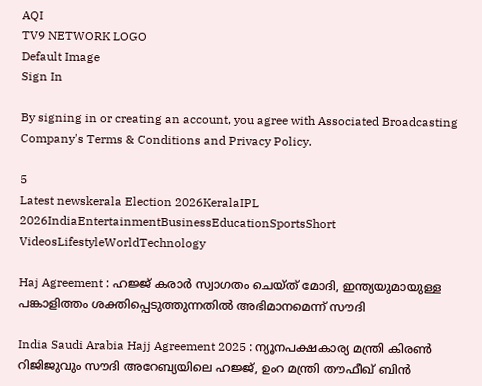AQI
TV9 NETWORK LOGO
Default Image
Sign In

By signing in or creating an account, you agree with Associated Broadcasting Company's Terms & Conditions and Privacy Policy.

5
Latest newskerala Election 2026KeralaIPL 2026IndiaEntertainmentBusinessEducationSportsShort VideosLifestyleWorldTechnology

Haj Agreement : ഹജ്ജ് കരാര്‍ സ്വാഗതം ചെയ്ത് മോദി, ഇന്ത്യയുമായുള്ള പങ്കാളിത്തം ശക്തിപ്പെടുത്തുന്നതില്‍ അഭിമാനമെന്ന് സൗദി

India Saudi Arabia Hajj Agreement 2025 : ന്യൂനപക്ഷകാര്യ മന്ത്രി കിരൺ റിജിജുവും സൗദി അറേബ്യയിലെ ഹജ്ജ്, ഉംറ മന്ത്രി തൗഫീഖ് ബിൻ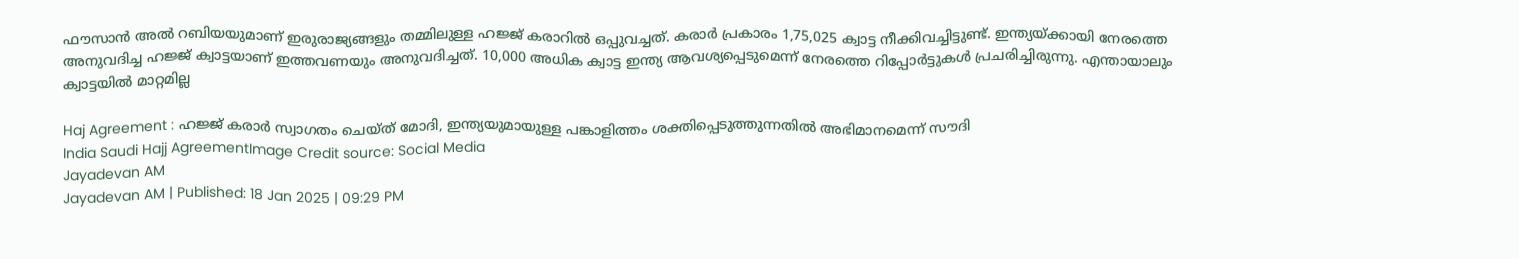ഫൗസാൻ അൽ റബിയയുമാണ് ഇരുരാജ്യങ്ങളും തമ്മിലുള്ള ഹജ്ജ് കരാറില്‍ ഒപ്പുവച്ചത്. കരാര്‍ പ്രകാരം 1,75,025 ക്വാട്ട നീക്കിവച്ചിട്ടുണ്ട്. ഇന്ത്യയ്ക്കായി നേരത്തെ അനുവദിച്ച ഹജ്ജ് ക്വാട്ടയാണ് ഇത്തവണയും അനുവദിച്ചത്. 10,000 അധിക ക്വാട്ട ഇന്ത്യ ആവശ്യപ്പെടുമെന്ന് നേരത്തെ റിപ്പോര്‍ട്ടുകള്‍ പ്രചരിച്ചിരുന്നു. എന്തായാലും ക്വാട്ടയില്‍ മാറ്റമില്ല

Haj Agreement : ഹജ്ജ് കരാര്‍ സ്വാഗതം ചെയ്ത് മോദി, ഇന്ത്യയുമായുള്ള പങ്കാളിത്തം ശക്തിപ്പെടുത്തുന്നതില്‍ അഭിമാനമെന്ന് സൗദി
India Saudi Hajj AgreementImage Credit source: Social Media
Jayadevan AM
Jayadevan AM | Published: 18 Jan 2025 | 09:29 PM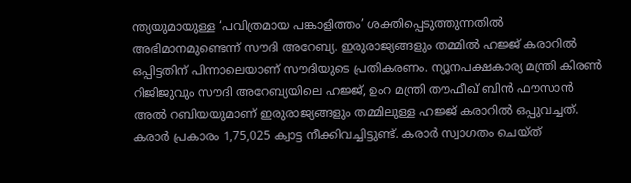ന്ത്യയുമായുള്ള ‘പവിത്രമായ പങ്കാളിത്തം’ ശക്തിപ്പെടുത്തുന്നതില്‍ അഭിമാനമുണ്ടെന്ന് സൗദി അറേബ്യ. ഇരുരാജ്യങ്ങളും തമ്മില്‍ ഹജ്ജ് കരാറില്‍ ഒപ്പിട്ടതിന് പിന്നാലെയാണ് സൗദിയുടെ പ്രതികരണം. ന്യൂനപക്ഷകാര്യ മന്ത്രി കിരൺ റിജിജുവും സൗദി അറേബ്യയിലെ ഹജ്ജ്, ഉംറ മന്ത്രി തൗഫീഖ് ബിൻ ഫൗസാൻ അൽ റബിയയുമാണ് ഇരുരാജ്യങ്ങളും തമ്മിലുള്ള ഹജ്ജ് കരാറില്‍ ഒപ്പുവച്ചത്. കരാര്‍ പ്രകാരം 1,75,025 ക്വാട്ട നീക്കിവച്ചിട്ടുണ്ട്. കരാര്‍ സ്വാഗതം ചെയ്ത്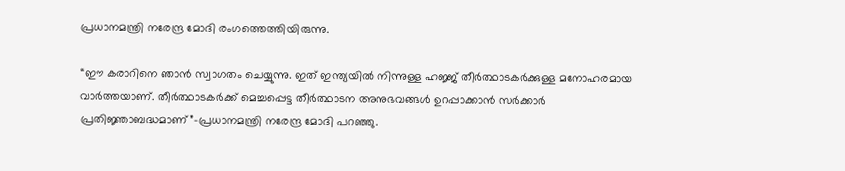പ്രധാനമന്ത്രി നരേന്ദ്ര മോദി രംഗത്തെത്തിയിരുന്നു.

“ഈ കരാറിനെ ഞാൻ സ്വാഗതം ചെയ്യുന്നു. ഇത് ഇന്ത്യയിൽ നിന്നുള്ള ഹജ്ജ് തീർത്ഥാടകർക്കുള്ള മനോഹരമായ വാർത്തയാണ്. തീർത്ഥാടകർക്ക് മെച്ചപ്പെട്ട തീർത്ഥാടന അനുഭവങ്ങൾ ഉറപ്പാക്കാൻ സർക്കാർ പ്രതിജ്ഞാബദ്ധമാണ്”-പ്രധാനമന്ത്രി നരേന്ദ്ര മോദി പറഞ്ഞു.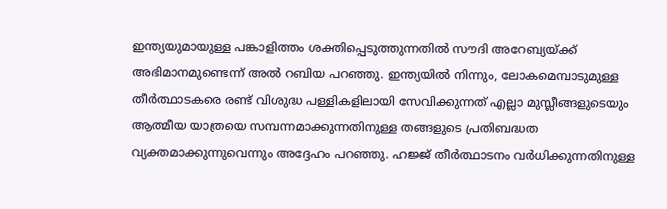ഇന്ത്യയുമായുള്ള പങ്കാളിത്തം ശക്തിപ്പെടുത്തുന്നതില്‍ സൗദി അറേബ്യയ്ക്ക് അഭിമാനമുണ്ടെന്ന്‌ അൽ റബിയ പറഞ്ഞു. ഇന്ത്യയില്‍ നിന്നും, ലോകമെമ്പാടുമുള്ള തീര്‍ത്ഥാടകരെ രണ്ട് വിശുദ്ധ പള്ളികളിലായി സേവിക്കുന്നത്‌ എല്ലാ മുസ്ലീങ്ങളുടെയും ആത്മീയ യാത്രയെ സമ്പന്നമാക്കുന്നതിനുള്ള തങ്ങളുടെ പ്രതിബദ്ധത വ്യക്തമാക്കുന്നുവെന്നും അദ്ദേഹം പറഞ്ഞു. ഹജ്ജ് തീര്‍ത്ഥാടനം വര്‍ധിക്കുന്നതിനുള്ള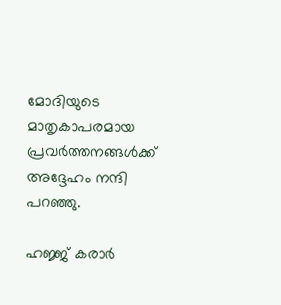മോദിയുടെ മാതൃകാപരമായ പ്രവര്‍ത്തനങ്ങള്‍ക്ക് അദ്ദേഹം നന്ദി പറഞ്ഞു.

ഹജ്ജ് കരാര്‍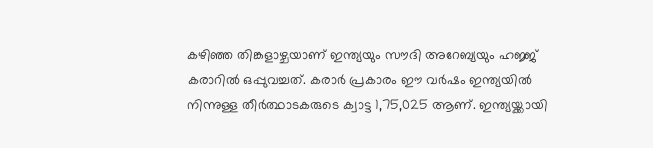കഴിഞ്ഞ തിങ്കളാഴ്ചയാണ് ഇന്ത്യയും സൗദി അറേബ്യയും ഹജ്ജ് കരാറില്‍ ഒപ്പുവച്ചത്. കരാര്‍ പ്രകാരം ഈ വര്‍ഷം ഇന്ത്യയില്‍ നിന്നുള്ള തീര്‍ത്ഥാടകരുടെ ക്വാട്ട 1,75,025 ആണ്. ഇന്ത്യയ്ക്കായി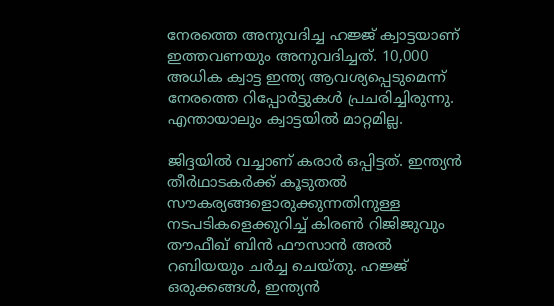നേരത്തെ അനുവദിച്ച ഹജ്ജ് ക്വാട്ടയാണ് ഇത്തവണയും അനുവദിച്ചത്. 10,000 അധിക ക്വാട്ട ഇന്ത്യ ആവശ്യപ്പെടുമെന്ന് നേരത്തെ റിപ്പോര്‍ട്ടുകള്‍ പ്രചരിച്ചിരുന്നു. എന്തായാലും ക്വാട്ടയില്‍ മാറ്റമില്ല.

ജിദ്ദയില്‍ വച്ചാണ് കരാര്‍ ഒപ്പിട്ടത്. ഇന്ത്യൻ തീർഥാടകർക്ക് കൂടുതൽ സൗകര്യങ്ങളൊരുക്കുന്നതിനുള്ള നടപടികളെക്കുറിച്ച്‌ കിരൺ റിജിജുവും തൗഫീഖ് ബിൻ ഫൗസാൻ അൽ റബിയയും ചര്‍ച്ച ചെയ്തു. ഹജ്ജ് ഒരുക്കങ്ങള്‍, ഇന്ത്യന്‍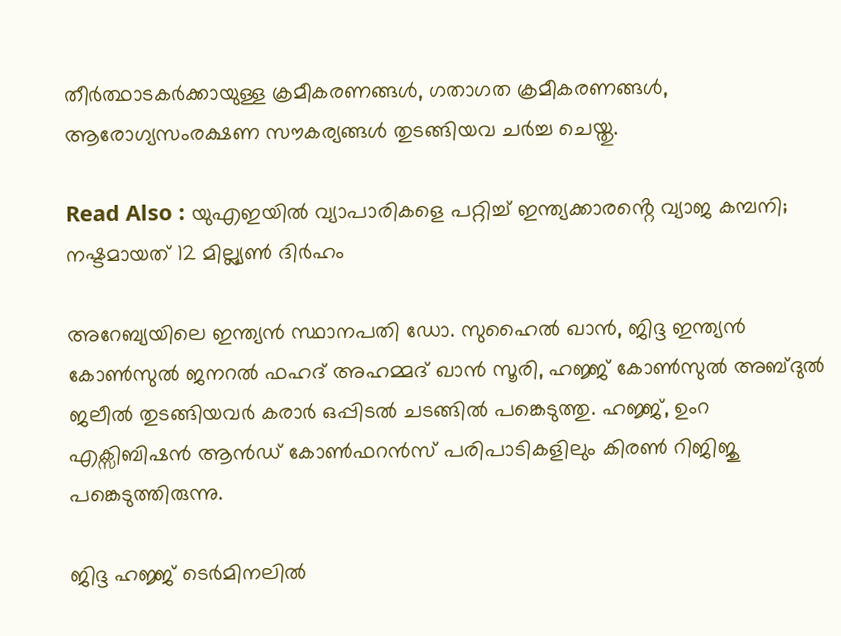തീര്‍ത്ഥാടകര്‍ക്കായുള്ള ക്രമീകരണങ്ങള്‍, ഗതാഗത ക്രമീകരണങ്ങള്‍, ആരോഗ്യസംരക്ഷണ സൗകര്യങ്ങള്‍ തുടങ്ങിയവ ചര്‍ച്ച ചെയ്തു.

Read Also : യുഎഇയിൽ വ്യാപാരികളെ പറ്റിച്ച് ഇന്ത്യക്കാരൻ്റെ വ്യാജ കമ്പനി; നഷ്ടമായത് 12 മില്ല്യൺ ദിർഹം

അറേബ്യയിലെ ഇന്ത്യന്‍ സ്ഥാനപതി ഡോ. സുഹൈൽ ഖാൻ, ജിദ്ദ ഇന്ത്യൻ കോൺസുൽ ജനറൽ ഫഹദ് അഹമ്മദ് ഖാന്‍ സൂരി, ഹജ്ജ് കോൺസുൽ അബ്ദുൽ ജലീൽ തുടങ്ങിയവര്‍ കരാര്‍ ഒപ്പിടല്‍ ചടങ്ങില്‍ പങ്കെടുത്തു. ഹജ്ജ്, ഉംറ എക്സിബിഷൻ ആൻഡ് കോൺഫറൻസ് പരിപാടികളിലും കിരണ്‍ റിജിജു പങ്കെടുത്തിരുന്നു.

ജിദ്ദ ഹജ്ജ് ടെര്‍മിനലില്‍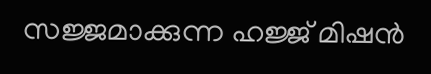സജ്ജമാക്കുന്ന ഹജ്ജ് മിഷന്‍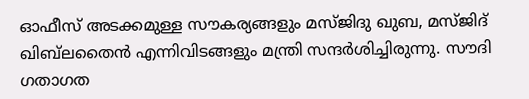ഓഫീസ് അടക്കമുള്ള സൗകര്യങ്ങളും മസ്ജിദു ഖുബ, മസ്ജിദ് ഖിബ്‌ലതൈൻ എന്നിവിടങ്ങളും മന്ത്രി സന്ദര്‍ശിച്ചിരുന്നു. സൗദി ഗതാഗത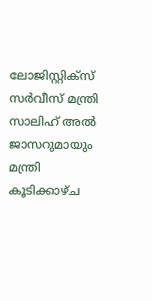ലോജിസ്റ്റിക്സ് സർവീസ് മന്ത്രി സാലിഹ് അൽ ജാസറുമായും മന്ത്രി കൂടിക്കാഴ്ച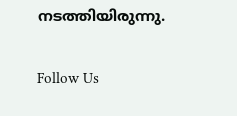നടത്തിയിരുന്നു.

Follow Us